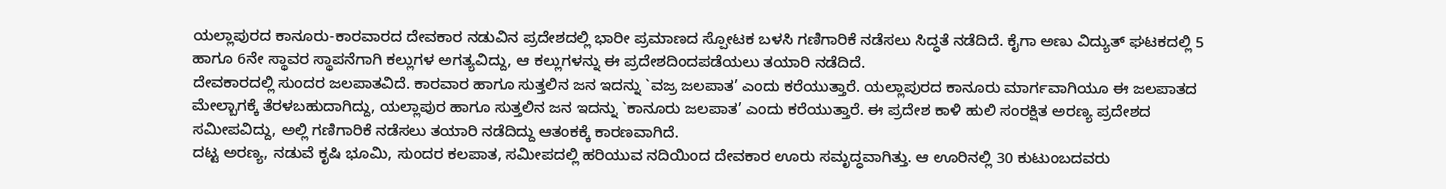ಯಲ್ಲಾಪುರದ ಕಾನೂರು-ಕಾರವಾರದ ದೇವಕಾರ ನಡುವಿನ ಪ್ರದೇಶದಲ್ಲಿ ಭಾರೀ ಪ್ರಮಾಣದ ಸ್ಪೋಟಕ ಬಳಸಿ ಗಣಿಗಾರಿಕೆ ನಡೆಸಲು ಸಿದ್ಧತೆ ನಡೆದಿದೆ. ಕೈಗಾ ಅಣು ವಿದ್ಯುತ್ ಘಟಕದಲ್ಲಿ 5 ಹಾಗೂ 6ನೇ ಸ್ಥಾವರ ಸ್ಥಾಪನೆಗಾಗಿ ಕಲ್ಲುಗಳ ಅಗತ್ಯವಿದ್ದು, ಆ ಕಲ್ಲುಗಳನ್ನು ಈ ಪ್ರದೇಶದಿಂದಪಡೆಯಲು ತಯಾರಿ ನಡೆದಿದೆ.
ದೇವಕಾರದಲ್ಲಿ ಸುಂದರ ಜಲಪಾತವಿದೆ. ಕಾರವಾರ ಹಾಗೂ ಸುತ್ತಲಿನ ಜನ ಇದನ್ನು `ವಜ್ರ ಜಲಪಾತ’ ಎಂದು ಕರೆಯುತ್ತಾರೆ. ಯಲ್ಲಾಪುರದ ಕಾನೂರು ಮಾರ್ಗವಾಗಿಯೂ ಈ ಜಲಪಾತದ ಮೇಲ್ಬಾಗಕ್ಕೆ ತೆರಳಬಹುದಾಗಿದ್ದು, ಯಲ್ಲಾಪುರ ಹಾಗೂ ಸುತ್ತಲಿನ ಜನ ಇದನ್ನು `ಕಾನೂರು ಜಲಪಾತ’ ಎಂದು ಕರೆಯುತ್ತಾರೆ. ಈ ಪ್ರದೇಶ ಕಾಳಿ ಹುಲಿ ಸಂರಕ್ಷಿತ ಅರಣ್ಯ ಪ್ರದೇಶದ ಸಮೀಪವಿದ್ದು, ಅಲ್ಲಿ ಗಣಿಗಾರಿಕೆ ನಡೆಸಲು ತಯಾರಿ ನಡೆದಿದ್ದು ಆತಂಕಕ್ಕೆ ಕಾರಣವಾಗಿದೆ.
ದಟ್ಟ ಅರಣ್ಯ, ನಡುವೆ ಕೃಷಿ ಭೂಮಿ, ಸುಂದರ ಕಲಪಾತ, ಸಮೀಪದಲ್ಲಿ ಹರಿಯುವ ನದಿಯಿಂದ ದೇವಕಾರ ಊರು ಸಮೃದ್ಧವಾಗಿತ್ತು. ಆ ಊರಿನಲ್ಲಿ 30 ಕುಟುಂಬದವರು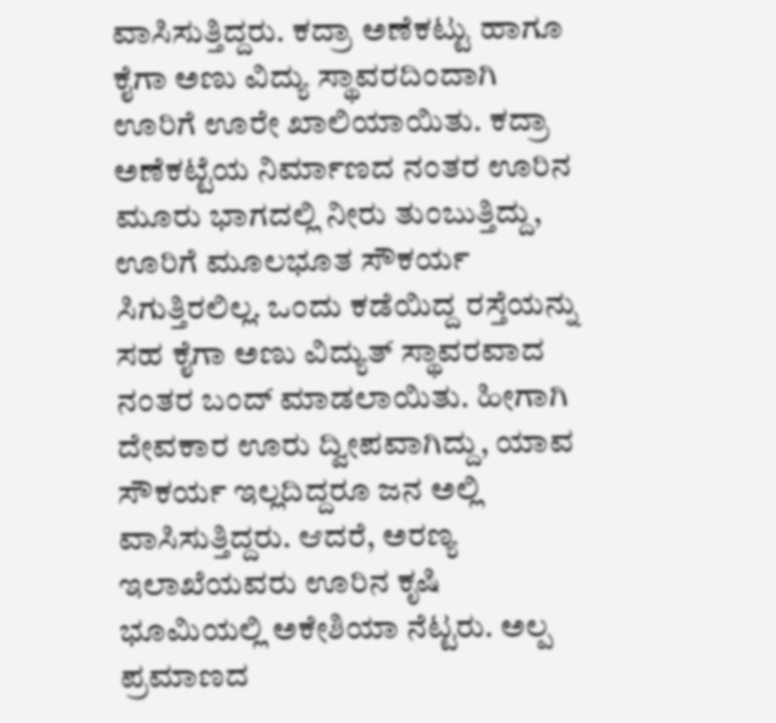ವಾಸಿಸುತ್ತಿದ್ದರು. ಕದ್ರಾ ಅಣೆಕಟ್ಟು ಹಾಗೂ ಕೈಗಾ ಅಣು ವಿದ್ಯು ಸ್ಥಾವರದಿಂದಾಗಿ ಊರಿಗೆ ಊರೇ ಖಾಲಿಯಾಯಿತು. ಕದ್ರಾ ಅಣೆಕಟ್ಟೆಯ ನಿರ್ಮಾಣದ ನಂತರ ಊರಿನ ಮೂರು ಭಾಗದಲ್ಲಿ ನೀರು ತುಂಬುತ್ತಿದ್ದು, ಊರಿಗೆ ಮೂಲಭೂತ ಸೌಕರ್ಯ ಸಿಗುತ್ತಿರಲಿಲ್ಲ. ಒಂದು ಕಡೆಯಿದ್ದ ರಸ್ತೆಯನ್ನು ಸಹ ಕೈಗಾ ಅಣು ವಿದ್ಯುತ್ ಸ್ಥಾವರವಾದ ನಂತರ ಬಂದ್ ಮಾಡಲಾಯಿತು. ಹೀಗಾಗಿ ದೇವಕಾರ ಊರು ದ್ವೀಪವಾಗಿದ್ದು, ಯಾವ ಸೌಕರ್ಯ ಇಲ್ಲದಿದ್ದರೂ ಜನ ಅಲ್ಲಿ ವಾಸಿಸುತ್ತಿದ್ದರು. ಆದರೆ, ಅರಣ್ಯ ಇಲಾಖೆಯವರು ಊರಿನ ಕೃಷಿ ಭೂಮಿಯಲ್ಲಿ ಅಕೇಶಿಯಾ ನೆಟ್ಟರು. ಅಲ್ಪ ಪ್ರಮಾಣದ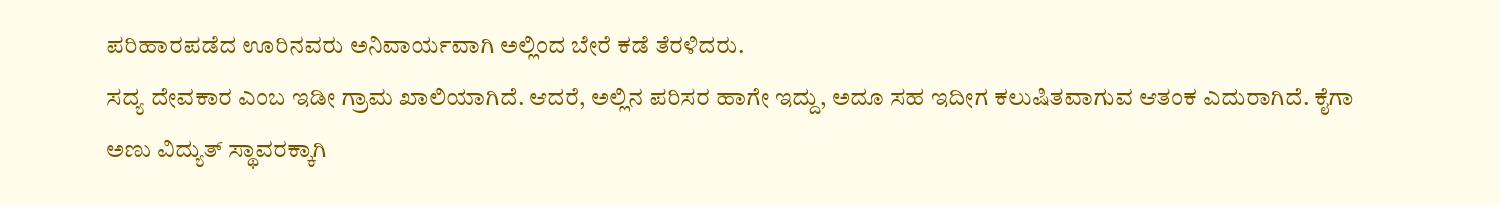ಪರಿಹಾರಪಡೆದ ಊರಿನವರು ಅನಿವಾರ್ಯವಾಗಿ ಅಲ್ಲಿಂದ ಬೇರೆ ಕಡೆ ತೆರಳಿದರು.
ಸದ್ಯ ದೇವಕಾರ ಎಂಬ ಇಡೀ ಗ್ರಾಮ ಖಾಲಿಯಾಗಿದೆ. ಆದರೆ, ಅಲ್ಲಿನ ಪರಿಸರ ಹಾಗೇ ಇದ್ದು, ಅದೂ ಸಹ ಇದೀಗ ಕಲುಷಿತವಾಗುವ ಆತಂಕ ಎದುರಾಗಿದೆ. ಕೈಗಾ ಅಣು ವಿದ್ಯುತ್ ಸ್ಥಾವರಕ್ಕಾಗಿ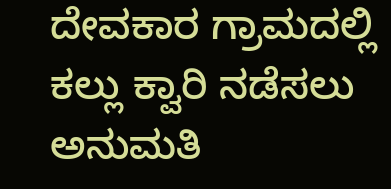ದೇವಕಾರ ಗ್ರಾಮದಲ್ಲಿ ಕಲ್ಲು ಕ್ವಾರಿ ನಡೆಸಲು ಅನುಮತಿ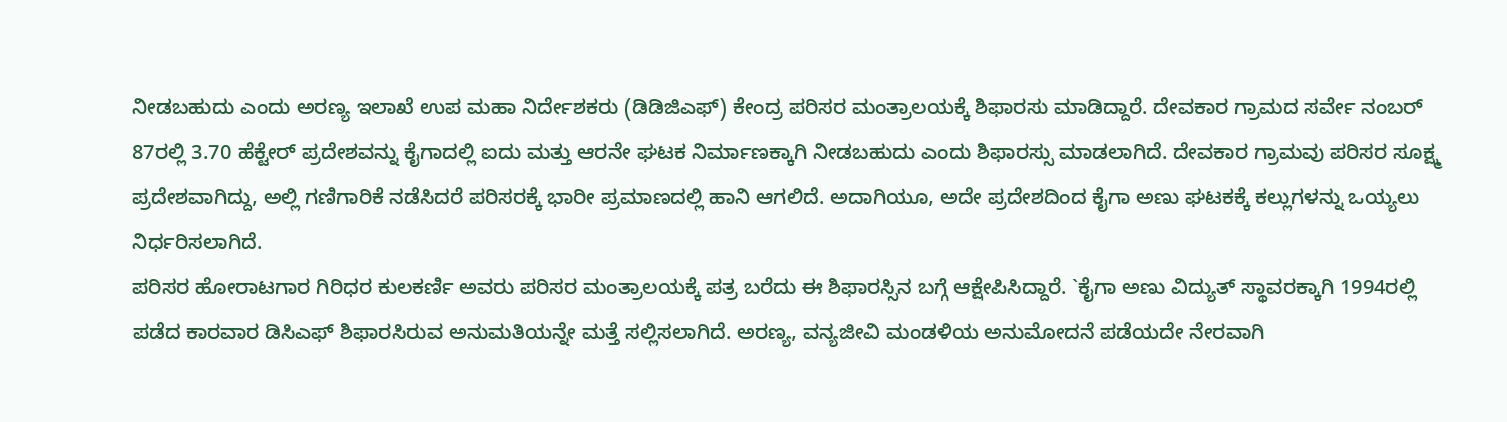ನೀಡಬಹುದು ಎಂದು ಅರಣ್ಯ ಇಲಾಖೆ ಉಪ ಮಹಾ ನಿರ್ದೇಶಕರು (ಡಿಡಿಜಿಎಫ್) ಕೇಂದ್ರ ಪರಿಸರ ಮಂತ್ರಾಲಯಕ್ಕೆ ಶಿಫಾರಸು ಮಾಡಿದ್ದಾರೆ. ದೇವಕಾರ ಗ್ರಾಮದ ಸರ್ವೇ ನಂಬರ್ 87ರಲ್ಲಿ 3.70 ಹೆಕ್ಟೇರ್ ಪ್ರದೇಶವನ್ನು ಕೈಗಾದಲ್ಲಿ ಐದು ಮತ್ತು ಆರನೇ ಘಟಕ ನಿರ್ಮಾಣಕ್ಕಾಗಿ ನೀಡಬಹುದು ಎಂದು ಶಿಫಾರಸ್ಸು ಮಾಡಲಾಗಿದೆ. ದೇವಕಾರ ಗ್ರಾಮವು ಪರಿಸರ ಸೂಕ್ಷ್ಮ ಪ್ರದೇಶವಾಗಿದ್ದು, ಅಲ್ಲಿ ಗಣಿಗಾರಿಕೆ ನಡೆಸಿದರೆ ಪರಿಸರಕ್ಕೆ ಭಾರೀ ಪ್ರಮಾಣದಲ್ಲಿ ಹಾನಿ ಆಗಲಿದೆ. ಅದಾಗಿಯೂ, ಅದೇ ಪ್ರದೇಶದಿಂದ ಕೈಗಾ ಅಣು ಘಟಕಕ್ಕೆ ಕಲ್ಲುಗಳನ್ನು ಒಯ್ಯಲು ನಿರ್ಧರಿಸಲಾಗಿದೆ.
ಪರಿಸರ ಹೋರಾಟಗಾರ ಗಿರಿಧರ ಕುಲಕರ್ಣಿ ಅವರು ಪರಿಸರ ಮಂತ್ರಾಲಯಕ್ಕೆ ಪತ್ರ ಬರೆದು ಈ ಶಿಫಾರಸ್ಸಿನ ಬಗ್ಗೆ ಆಕ್ಷೇಪಿಸಿದ್ದಾರೆ. `ಕೈಗಾ ಅಣು ವಿದ್ಯುತ್ ಸ್ಥಾವರಕ್ಕಾಗಿ 1994ರಲ್ಲಿ ಪಡೆದ ಕಾರವಾರ ಡಿಸಿಎಫ್ ಶಿಫಾರಸಿರುವ ಅನುಮತಿಯನ್ನೇ ಮತ್ತೆ ಸಲ್ಲಿಸಲಾಗಿದೆ. ಅರಣ್ಯ, ವನ್ಯಜೀವಿ ಮಂಡಳಿಯ ಅನುಮೋದನೆ ಪಡೆಯದೇ ನೇರವಾಗಿ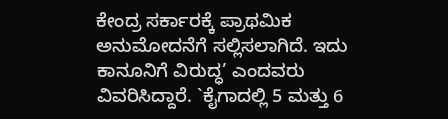ಕೇಂದ್ರ ಸರ್ಕಾರಕ್ಕೆ ಪ್ರಾಥಮಿಕ ಅನುಮೋದನೆಗೆ ಸಲ್ಲಿಸಲಾಗಿದೆ. ಇದು ಕಾನೂನಿಗೆ ವಿರುದ್ಧ’ ಎಂದವರು ವಿವರಿಸಿದ್ದಾರೆ. `ಕೈಗಾದಲ್ಲಿ 5 ಮತ್ತು 6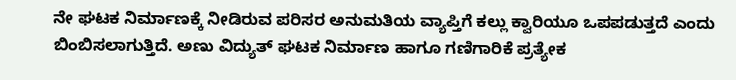ನೇ ಘಟಕ ನಿರ್ಮಾಣಕ್ಕೆ ನೀಡಿರುವ ಪರಿಸರ ಅನುಮತಿಯ ವ್ಯಾಪ್ತಿಗೆ ಕಲ್ಲು ಕ್ವಾರಿಯೂ ಒಪಪಡುತ್ತದೆ ಎಂದು ಬಿಂಬಿಸಲಾಗುತ್ತಿದೆ. ಅಣು ವಿದ್ಯುತ್ ಘಟಕ ನಿರ್ಮಾಣ ಹಾಗೂ ಗಣಿಗಾರಿಕೆ ಪ್ರತ್ಯೇಕ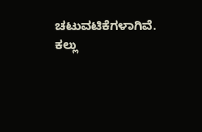ಚಟುವಟಿಕೆಗಳಾಗಿವೆ. ಕಲ್ಲು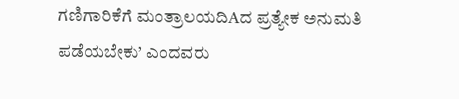ಗಣಿಗಾರಿಕೆಗೆ ಮಂತ್ರಾಲಯದಿAದ ಪ್ರತ್ಯೇಕ ಅನುಮತಿ ಪಡೆಯಬೇಕು’ ಎಂದವರು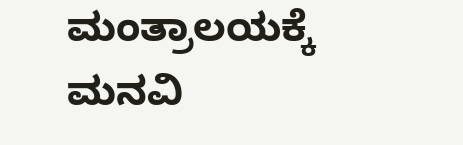ಮಂತ್ರಾಲಯಕ್ಕೆ ಮನವಿ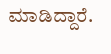ಮಾಡಿದ್ದಾರೆ.